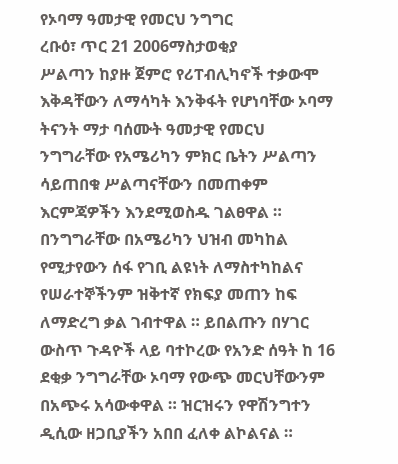የኦባማ ዓመታዊ የመርህ ንግግር
ረቡዕ፣ ጥር 21 2006ማስታወቂያ
ሥልጣን ከያዙ ጀምሮ የሪፐብሊካኖች ተቃውሞ እቅዳቸውን ለማሳካት እንቅፋት የሆነባቸው ኦባማ ትናንት ማታ ባሰሙት ዓመታዊ የመርህ ንግግራቸው የአሜሪካን ምክር ቤትን ሥልጣን ሳይጠበቁ ሥልጣናቸውን በመጠቀም እርምጃዎችን እንደሚወስዱ ገልፀዋል ። በንግግራቸው በአሜሪካን ህዝብ መካከል የሚታየውን ሰፋ የገቢ ልዩነት ለማስተካከልና የሠራተኞችንም ዝቅተኛ የክፍያ መጠን ከፍ ለማድረግ ቃል ገብተዋል ። ይበልጡን በሃገር ውስጥ ጉዳዮች ላይ ባተኮረው የአንድ ሰዓት ከ 16 ደቂቃ ንግግራቸው ኦባማ የውጭ መርህቸውንም በአጭሩ አሳውቀዋል ። ዝርዝሩን የዋሽንግተን ዲሲው ዘጋቢያችን አበበ ፈለቀ ልኮልናል ።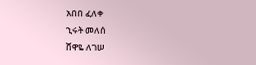አበበ ፈለቀ
ኂሩት መለሰ
ሸዋዬ ለገሠ